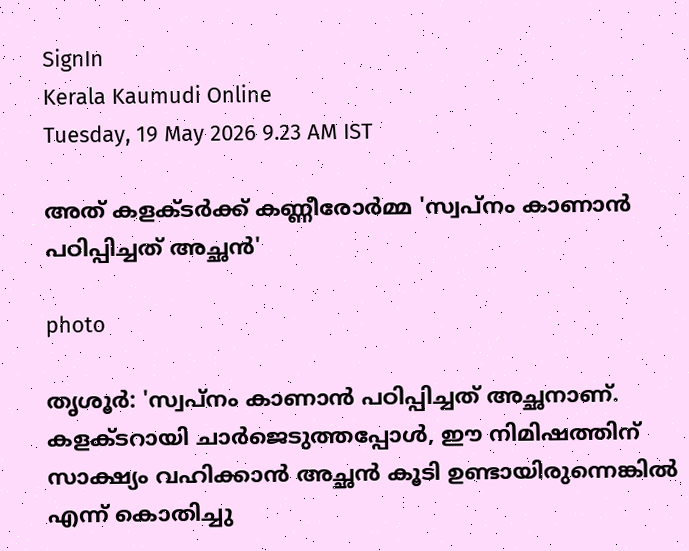SignIn
Kerala Kaumudi Online
Tuesday, 19 May 2026 9.23 AM IST

അത് കളക്ടർക്ക് കണ്ണീരോർമ്മ 'സ്വപ്‌നം കാണാൻ പഠിപ്പിച്ചത് അച്ഛൻ'

photo

തൃശൂർ: 'സ്വപ്നം കാണാൻ പഠിപ്പിച്ചത് അച്ഛനാണ്. കളക്ടറായി ചാർജെടുത്തപ്പോൾ, ഈ നിമിഷത്തിന് സാക്ഷ്യം വഹിക്കാൻ അച്ഛൻ കൂടി ഉണ്ടായിരുന്നെങ്കിൽ എന്ന് കൊതിച്ചു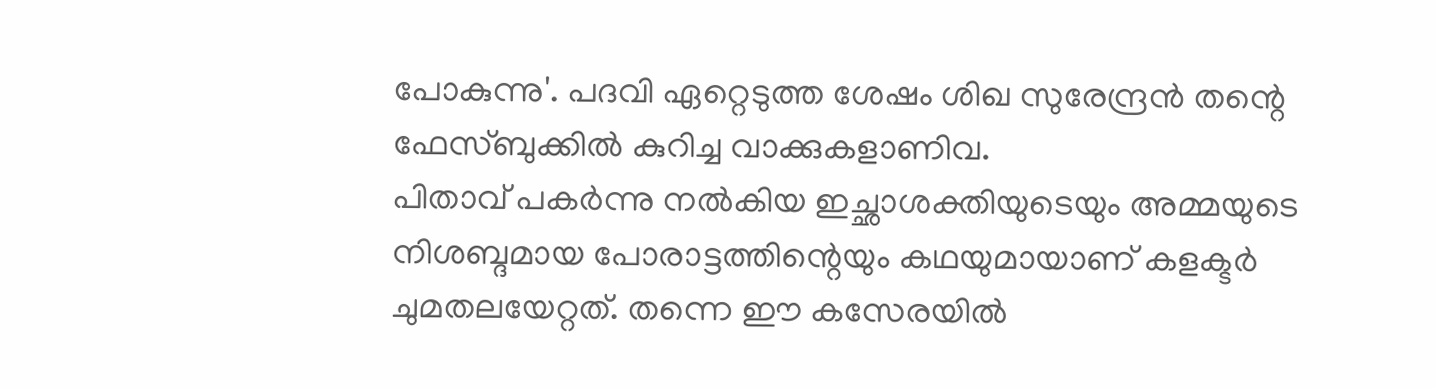പോകുന്നു'. പദവി ഏറ്റെടുത്ത ശേഷം ശിഖ സുരേന്ദ്രൻ തന്റെ ഫേസ്ബുക്കിൽ കുറിച്ച വാക്കുകളാണിവ.
പിതാവ് പകർന്നു നൽകിയ ഇച്ഛാശക്തിയുടെയും അമ്മയുടെ നിശബ്ദമായ പോരാട്ടത്തിന്റെയും കഥയുമായാണ് കളക്ടർ ചുമതലയേറ്റത്. തന്നെ ഈ കസേരയിൽ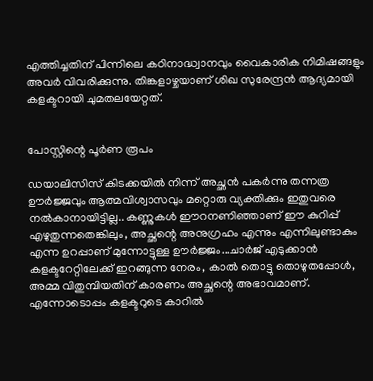എത്തിച്ചതിന് പിന്നിലെ കഠിനാദ്ധ്വാനവും വൈകാരിക നിമിഷങ്ങളും അവർ വിവരിക്കുന്നു. തിങ്കളാഴ്ചയാണ് ശിഖ സുരേന്ദ്രൻ ആദ്യമായി കളക്ടറായി ചുമതലയേറ്റത്.


പോസ്റ്റിന്റെ പൂർണ രൂപം

ഡയാലിസിസ് കിടക്കയിൽ നിന്ന് അച്ഛൻ പകർന്നു തന്നത്ര ഊർജ്ജവും ആത്മവിശ്വാസവും മറ്റൊരു വ്യക്തിക്കും ഇതുവരെ നൽകാനായിട്ടില്ല.. കണ്ണുകൾ ഈറനണിഞ്ഞാണ് ഈ കുറിപ്പ് എഴുതുന്നതെങ്കിലും, അച്ഛന്റെ അനുഗ്രഹം എന്നും എന്നിലുണ്ടാകും എന്ന ഉറപ്പാണ് മുന്നോട്ടുള്ള ഊർജ്ജം...ചാർജ് എടുക്കാൻ കളക്ടറേറ്റിലേക്ക് ഇറങ്ങുന്ന നേരം, കാൽ തൊട്ടു തൊഴുതപ്പോൾ, അമ്മ വിതുമ്പിയതിന് കാരണം അച്ഛന്റെ അഭാവമാണ്. എന്നോടൊപ്പം കളക്ടറുടെ കാറിൽ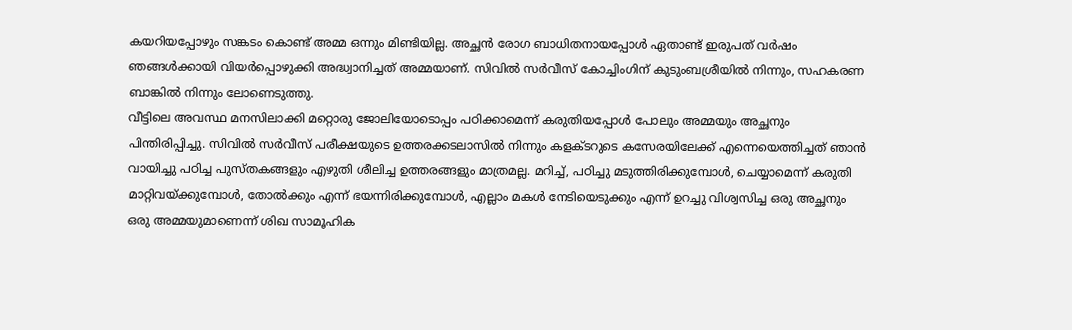കയറിയപ്പോഴും സങ്കടം കൊണ്ട് അമ്മ ഒന്നും മിണ്ടിയില്ല. അച്ഛൻ രോഗ ബാധിതനായപ്പോൾ ഏതാണ്ട് ഇരുപത് വർഷം ഞങ്ങൾക്കായി വിയർപ്പൊഴുക്കി അദ്ധ്വാനിച്ചത് അമ്മയാണ്. സിവിൽ സർവീസ് കോച്ചിംഗിന് കുടുംബശ്രീയിൽ നിന്നും, സഹകരണ ബാങ്കിൽ നിന്നും ലോണെടുത്തു.
വീട്ടിലെ അവസ്ഥ മനസിലാക്കി മറ്റൊരു ജോലിയോടൊപ്പം പഠിക്കാമെന്ന് കരുതിയപ്പോൾ പോലും അമ്മയും അച്ഛനും പിന്തിരിപ്പിച്ചു. സിവിൽ സർവീസ് പരീക്ഷയുടെ ഉത്തരക്കടലാസിൽ നിന്നും കളക്ടറുടെ കസേരയിലേക്ക് എന്നെയെത്തിച്ചത് ഞാൻ വായിച്ചു പഠിച്ച പുസ്തകങ്ങളും എഴുതി ശീലിച്ച ഉത്തരങ്ങളും മാത്രമല്ല. മറിച്ച്, പഠിച്ചു മടുത്തിരിക്കുമ്പോൾ, ചെയ്യാമെന്ന് കരുതി മാറ്റിവയ്ക്കുമ്പോൾ, തോൽക്കും എന്ന് ഭയന്നിരിക്കുമ്പോൾ, എല്ലാം മകൾ നേടിയെടുക്കും എന്ന് ഉറച്ചു വിശ്വസിച്ച ഒരു അച്ഛനും ഒരു അമ്മയുമാണെന്ന് ശിഖ സാമൂഹിക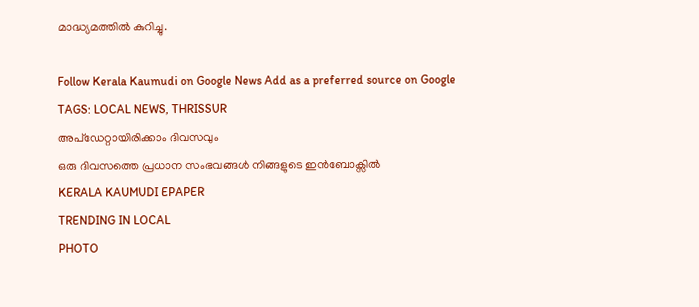മാദ്ധ്യമത്തിൽ കുറിച്ചു.

Follow Kerala Kaumudi on Google News Add as a preferred source on Google
TAGS: LOCAL NEWS, THRISSUR
അപ്ഡേറ്റായിരിക്കാം ദിവസവും
ഒരു ദിവസത്തെ പ്രധാന സംഭവങ്ങൾ നിങ്ങളുടെ ഇൻബോക്സിൽ
KERALA KAUMUDI EPAPER
TRENDING IN LOCAL
PHOTO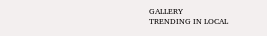GALLERY
TRENDING IN LOCAL